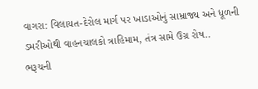વાગરા: વિલાયત-દેરોલ માર્ગ પર ખાડાઓનું સામ્રાજ્ય અને ધૂળની ડમરીઓથી વાહનચાલકો ત્રાહિમામ, તંત્ર સામે ઉગ્ર રોષ..
ભરૂચની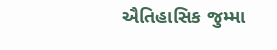ઐતિહાસિક જુમ્મા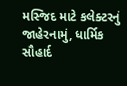મસ્જિદ માટે કલેક્ટરનું જાહેરનામું, ધાર્મિક સૌહાર્દ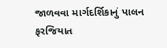જાળવવા માર્ગદર્શિકાનું પાલન ફરજિયાત